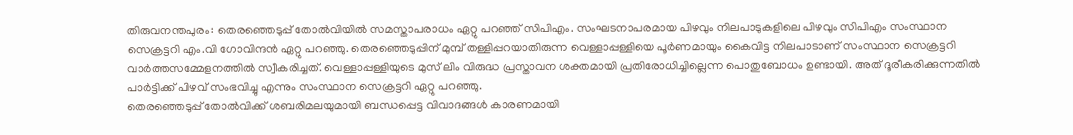തിരുവനന്തപുരം: തെരഞ്ഞെടുപ്പ് തോൽവിയിൽ സമസ്താപരാധം ഏറ്റു പറഞ്ഞ് സിപിഎം. സംഘടനാപരമായ പിഴവും നിലപാടുകളിലെ പിഴവും സിപിഎം സംസ്ഥാന സെക്രട്ടറി എം.വി ഗോവിന്ദൻ ഏറ്റു പറഞ്ഞു. തെരഞ്ഞെടുപ്പിന് മുമ്പ് തള്ളിപ്പറയാതിരുന്ന വെള്ളാപ്പള്ളിയെ പൂർണമായും കൈവിട്ട നിലപാടാണ് സംസ്ഥാന സെക്രട്ടറി വാർത്തസമ്മേളനത്തിൽ സ്വീകരിച്ചത്. വെള്ളാപ്പള്ളിയുടെ മുസ് ലിം വിരുദ്ധ പ്രസ്താവന ശക്തമായി പ്രതിരോധിച്ചില്ലെന്ന പൊതുബോധം ഉണ്ടായി. അത് ദൂരീകരിക്കുന്നതിൽ പാർട്ടിക്ക് പിഴവ് സംഭവിച്ചു എന്നും സംസ്ഥാന സെക്രട്ടറി ഏറ്റു പറഞ്ഞു.
തെരഞ്ഞെടുപ്പ് തോൽവിക്ക് ശബരിമലയുമായി ബന്ധപ്പെട്ട വിവാദങ്ങൾ കാരണമായി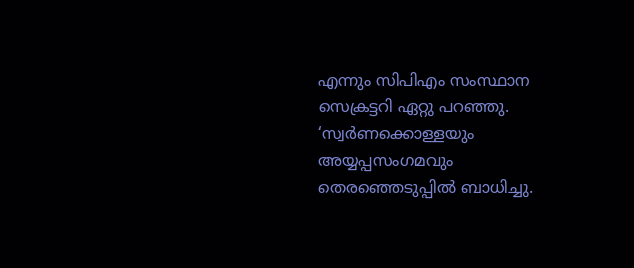എന്നും സിപിഎം സംസ്ഥാന സെക്രട്ടറി ഏറ്റു പറഞ്ഞു. ‘സ്വർണക്കൊള്ളയും അയ്യപ്പസംഗമവും തെരഞ്ഞെടുപ്പിൽ ബാധിച്ചു.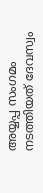അയ്യപ്പ സംഗമം നടത്തിയത് ദേവസ്വം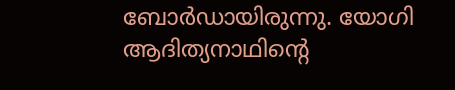ബോർഡായിരുന്നു. യോഗി ആദിത്യനാഥിന്റെ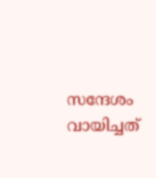സന്ദേശം വായിച്ചത്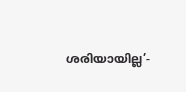ശരിയായില്ല’-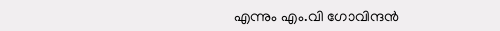എന്നും എം.വി ഗോവിന്ദൻ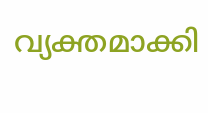വ്യക്തമാക്കി